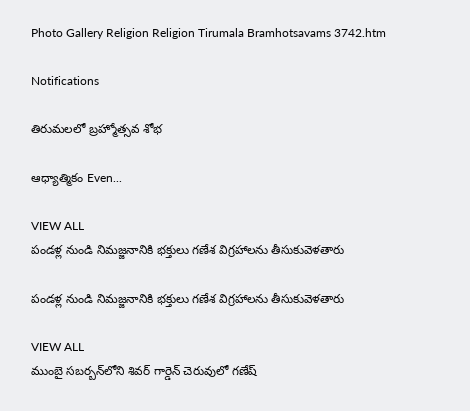Photo Gallery Religion Religion Tirumala Bramhotsavams 3742.htm

Notifications

తిరుమలలో బ్రహ్మోత్సవ శోభ

ఆధ్యాత్మికం Even...

VIEW ALL
పండళ్ల నుండి నిమజ్జనానికి భక్తులు గణేశ విగ్రహాలను తీసుకువెళతారు

పండళ్ల నుండి నిమజ్జనానికి భక్తులు గణేశ విగ్రహాలను తీసుకువెళతారు

VIEW ALL
ముంబై సబర్బన్‌లోని శివర్ గార్డెన్ చెరువులో గణేష్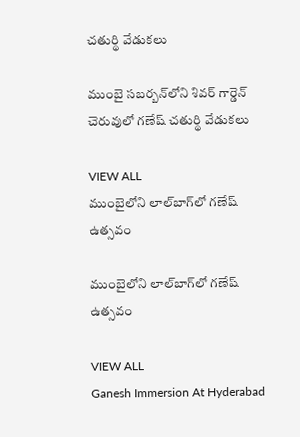చతుర్థి వేడుకలు

ముంబై సబర్బన్‌లోని శివర్ గార్డెన్ చెరువులో గణేష్ చతుర్థి వేడుకలు

VIEW ALL
ముంబైలోని లాల్‌బాగ్‌లో గణేష్ ఉత్సవం

ముంబైలోని లాల్‌బాగ్‌లో గణేష్ ఉత్సవం

VIEW ALL
Ganesh Immersion At Hyderabad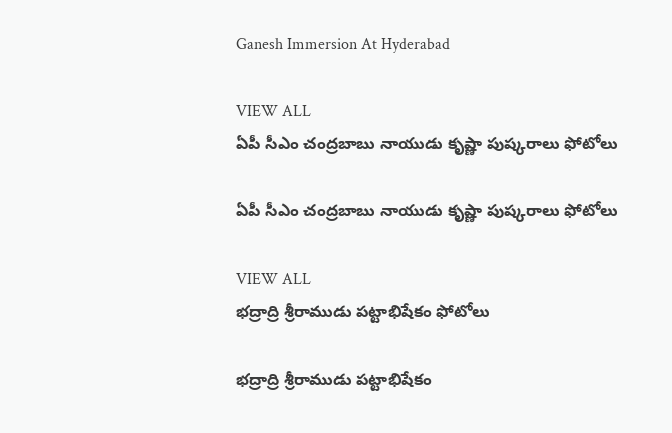Ganesh Immersion At Hyderabad

VIEW ALL
ఏపీ సీఎం చంద్రబాబు నాయుడు కృష్ణా పుష్కరాలు ఫోటోలు

ఏపీ సీఎం చంద్రబాబు నాయుడు కృష్ణా పుష్కరాలు ఫోటోలు

VIEW ALL
భద్రాద్రి శ్రీరాముడు పట్టాభిషేకం ఫోటోలు

భద్రాద్రి శ్రీరాముడు పట్టాభిషేకం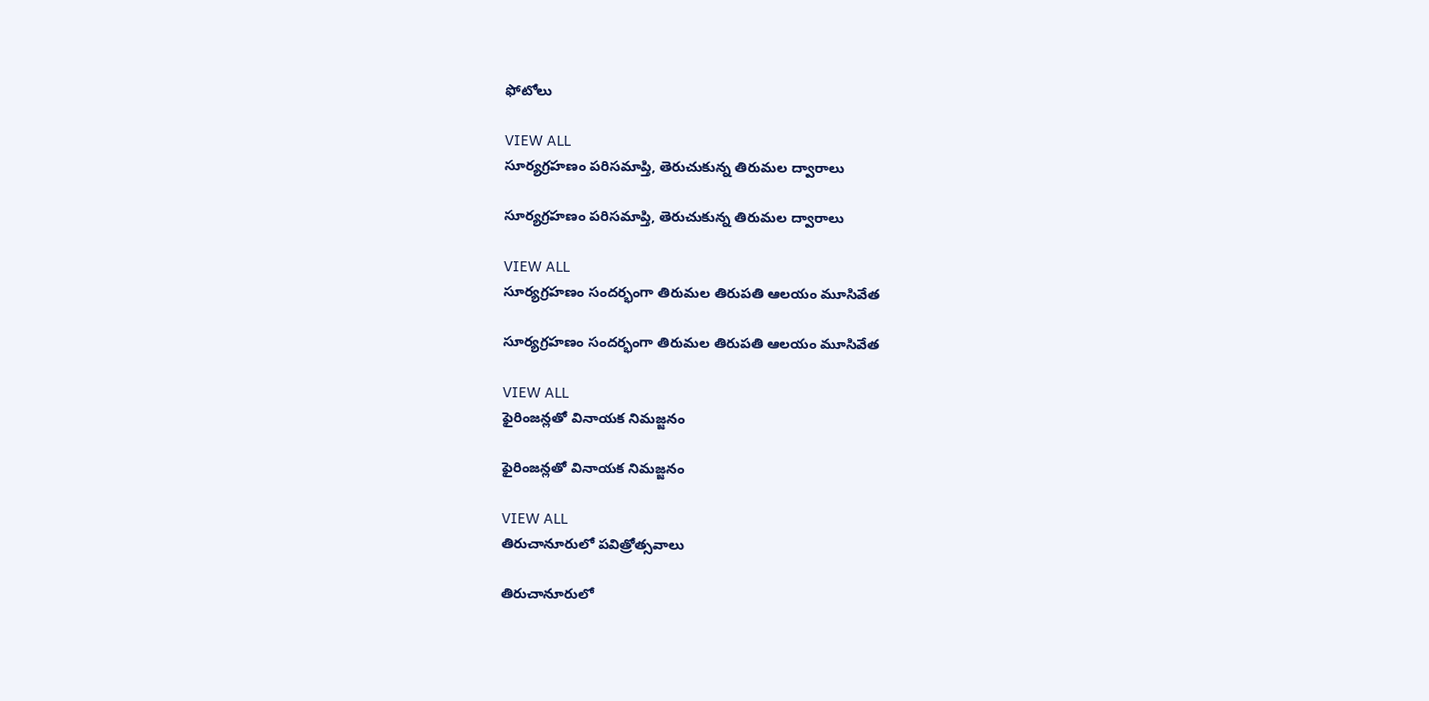ఫోటోలు

VIEW ALL
సూర్యగ్రహణం పరిసమాప్తి, తెరుచుకున్న తిరుమల ద్వారాలు

సూర్యగ్రహణం పరిసమాప్తి, తెరుచుకున్న తిరుమల ద్వారాలు

VIEW ALL
సూర్యగ్రహణం సందర్భంగా తిరుమల తిరుపతి ఆలయం మూసివేత

సూర్యగ్రహణం సందర్భంగా తిరుమల తిరుపతి ఆలయం మూసివేత

VIEW ALL
ఫైరింజన్లతో వినాయక నిమజ్జనం

ఫైరింజన్లతో వినాయక నిమజ్జనం

VIEW ALL
తిరుచానూరులో పవిత్రోత్సవాలు

తిరుచానూరులో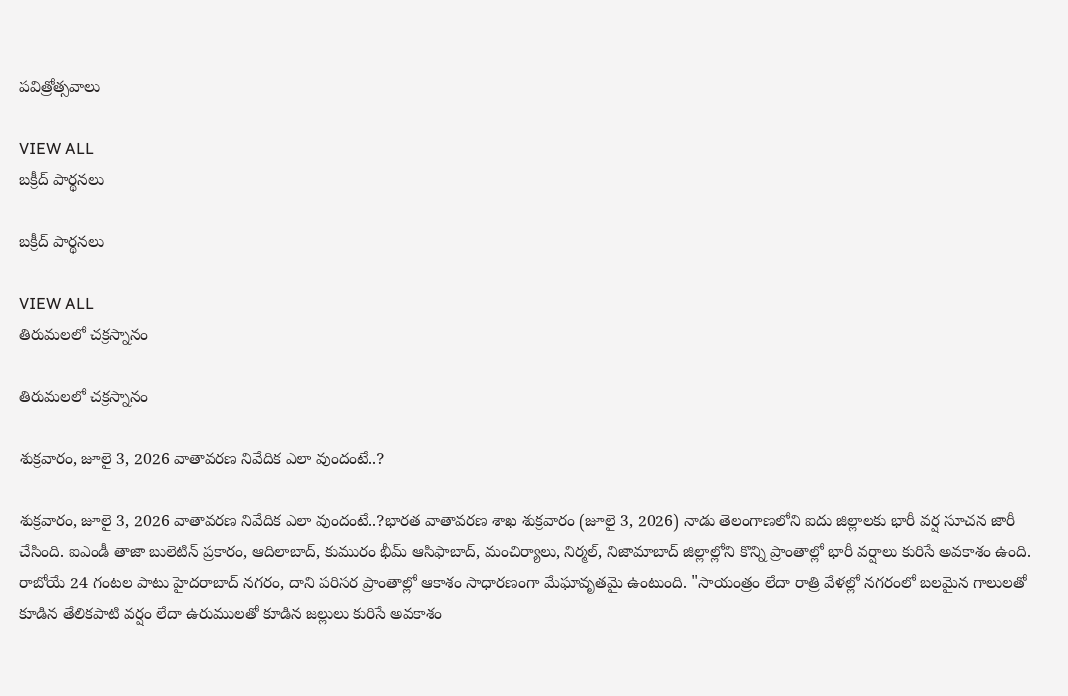పవిత్రోత్సవాలు

VIEW ALL
బక్రీద్ పార్థనలు

బక్రీద్ పార్థనలు

VIEW ALL
తిరుమలలో చక్రస్నానం

తిరుమలలో చక్రస్నానం

శుక్రవారం, జూలై 3, 2026 వాతావరణ నివేదిక ఎలా వుందంటే..?

శుక్రవారం, జూలై 3, 2026 వాతావరణ నివేదిక ఎలా వుందంటే..?భారత వాతావరణ శాఖ శుక్రవారం (జూలై 3, 2026) నాడు తెలంగాణలోని ఐదు జిల్లాలకు భారీ వర్ష సూచన జారీ చేసింది. ఐఎండీ తాజా బులెటిన్ ప్రకారం, ఆదిలాబాద్, కుమురం భీమ్ ఆసిఫాబాద్, మంచిర్యాలు, నిర్మల్, నిజామాబాద్ జిల్లాల్లోని కొన్ని ప్రాంతాల్లో భారీ వర్షాలు కురిసే అవకాశం ఉంది. రాబోయే 24 గంటల పాటు హైదరాబాద్ నగరం, దాని పరిసర ప్రాంతాల్లో ఆకాశం సాధారణంగా మేఘావృతమై ఉంటుంది. "సాయంత్రం లేదా రాత్రి వేళల్లో నగరంలో బలమైన గాలులతో కూడిన తేలికపాటి వర్షం లేదా ఉరుములతో కూడిన జల్లులు కురిసే అవకాశం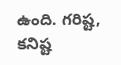ఉంది. గరిష్ట, కనిష్ట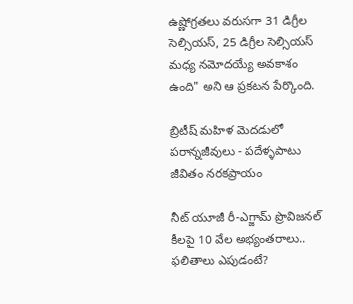ఉష్ణోగ్రతలు వరుసగా 31 డిగ్రీల సెల్సియస్, 25 డిగ్రీల సెల్సియస్ మధ్య నమోదయ్యే అవకాశం ఉంది" అని ఆ ప్రకటన పేర్కొంది.

బ్రిటీష్ మహిళ మెదడులో పరాన్నజీవులు - పదేళ్ళపాటు జీవితం నరకప్రాయం

నీట్ యూజీ రీ-ఎగ్జామ్ ప్రొవిజనల్ కీలపై 10 వేల అభ్యంతరాలు.. ఫలితాలు ఎపుడంటే?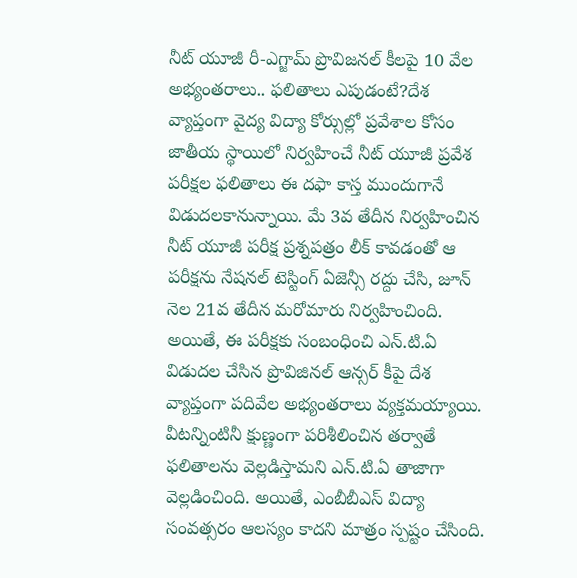నీట్ యూజీ రీ-ఎగ్జామ్ ప్రొవిజనల్ కీలపై 10 వేల అభ్యంతరాలు.. ఫలితాలు ఎపుడంటే?దేశ వ్యాప్తంగా వైద్య విద్యా కోర్సుల్లో ప్రవేశాల కోసం జాతీయ స్థాయిలో నిర్వహించే నీట్ యూజీ ప్రవేశ పరీక్షల ఫలితాలు ఈ దఫా కాస్త ముందుగానే విడుదలకానున్నాయి. మే 3వ తేదీన నిర్వహించిన నీట్ యూజీ పరీక్ష ప్రశ్నపత్రం లీక్ కావడంతో ఆ పరీక్షను నేషనల్ టెస్టింగ్ ఏజెన్సీ రద్దు చేసి, జూన్ నెల 21వ తేదీన మరోమారు నిర్వహించింది. అయితే, ఈ పరీక్షకు సంబంధించి ఎన్.టి.ఏ విడుదల చేసిన ప్రొవిజినల్ ఆన్సర్ కీపై దేశ వ్యాప్తంగా పదివేల అభ్యంతరాలు వ్యక్తమయ్యాయి. వీటన్నింటినీ క్షుణ్ణంగా పరిశీలించిన తర్వాతే ఫలితాలను వెల్లడిస్తామని ఎన్.టి.ఏ తాజాగా వెల్లడించింది. అయితే, ఎంబీబీఎస్ విద్యా సంవత్సరం ఆలస్యం కాదని మాత్రం స్పష్టం చేసింది.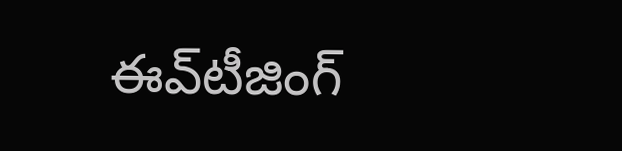ఈవ్‌టీజింగ్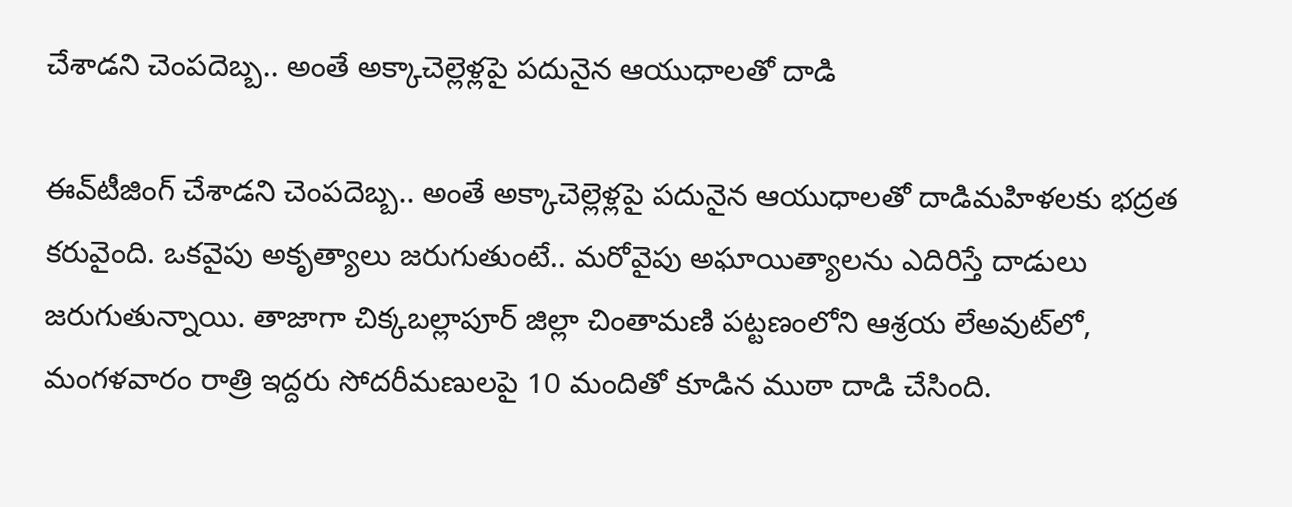చేశాడని చెంపదెబ్బ.. అంతే అక్కాచెల్లెళ్లపై పదునైన ఆయుధాలతో దాడి

ఈవ్‌టీజింగ్ చేశాడని చెంపదెబ్బ.. అంతే అక్కాచెల్లెళ్లపై పదునైన ఆయుధాలతో దాడిమహిళలకు భద్రత కరువైంది. ఒకవైపు అకృత్యాలు జరుగుతుంటే.. మరోవైపు అఘాయిత్యాలను ఎదిరిస్తే దాడులు జరుగుతున్నాయి. తాజాగా చిక్కబల్లాపూర్ జిల్లా చింతామణి పట్టణంలోని ఆశ్రయ లేఅవుట్‌లో, మంగళవారం రాత్రి ఇద్దరు సోదరీమణులపై 10 మందితో కూడిన ముఠా దాడి చేసింది.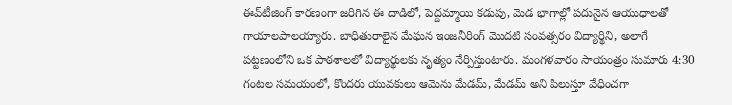ఈవ్‌టీజింగ్ కారణంగా జరిగిన ఈ దాడిలో, పెద్దమ్మాయి కడుపు, మెడ భాగాల్లో పదునైన ఆయుధాలతో గాయాలపాలయ్యారు. బాధితురాలైన మేఘన ఇంజనీరింగ్ మొదటి సంవత్సరం విద్యార్థిని, అలాగే పట్టణంలోని ఒక పాఠశాలలో విద్యార్థులకు నృత్యం నేర్పిస్తుంటారు. మంగళవారం సాయంత్రం సుమారు 4:30 గంటల సమయంలో, కొందరు యువకులు ఆమెను మేడమ్, మేడమ్ అని పిలుస్తూ వేధించగా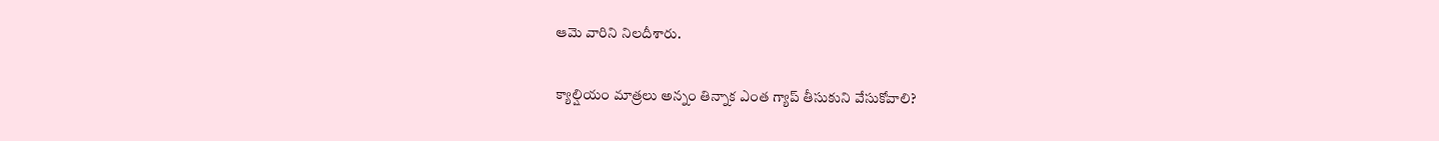ఆమె వారిని నిలదీశారు.

క్యాల్షియం మాత్రలు అన్నం తిన్నాక ఎంత గ్యాప్ తీసుకుని వేసుకోవాలి?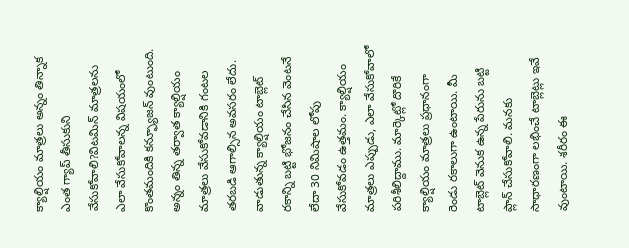క్యాల్షియం మాత్రలు అన్నం తిన్నాక ఎంత గ్యాప్ తీసుకుని వేసుకోవాలి?విటమిన్ మాత్రలను ఎలా వేసుకోవాలన్న విషయంలో కొంతమందికి కన్ఫ్యూజన్ వుంటుంది. అన్నం తిన్న తర్వాత క్యాల్షియం మాత్రలు వేసుకోవడానికి గంటల తరబడి ఆగాల్సిన అవసరం లేదు. వాడుతున్న క్యాల్షియం టాబ్లెట్ రకాన్ని బట్టి భోజనం చేసిన వెంటనే లేదా 30 నిమిషాల లోపు వేసుకోవడం ఉత్తమం. క్యాల్షియం మాత్రలు ఎప్పుడు, ఎలా వేసుకోవాలో పరిశీలిద్దాము. మార్కెట్లో దొరికే క్యాల్షియం మాత్రలు ప్రధానంగా రెండు రకాలుగా ఉంటాయి. మీ టాబ్లెట్ వెనుక ఉన్న పేరును బట్టి ప్లాన్ చేసుకోవాలి. మనకు సాధారణంగా లభించే టాబ్లెట్లు ఇవే వుంటాయి. శరీరం ఈ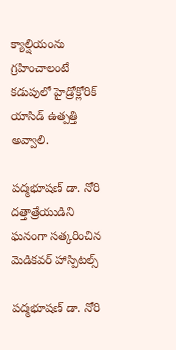క్యాల్షియంను గ్రహించాలంటే కడుపులో హైడ్రోక్లోరిక్ యాసిడ్ ఉత్పత్తి అవ్వాలి.

పద్మభూషణ్ డా. నోరి దత్తాత్రేయుడిని ఘనంగా సత్కరించిన మెడికవర్ హాస్పిటల్స్

పద్మభూషణ్ డా. నోరి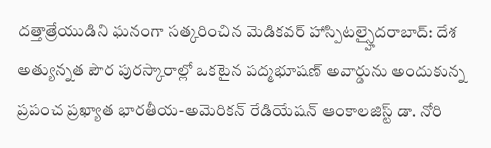దత్తాత్రేయుడిని ఘనంగా సత్కరించిన మెడికవర్ హాస్పిటల్స్హైదరాబాద్: దేశ అత్యున్నత పౌర పురస్కారాల్లో ఒకటైన పద్మభూషణ్ అవార్డును అందుకున్న ప్రపంచ ప్రఖ్యాత భారతీయ-అమెరికన్ రేడియేషన్ ఆంకాలజిస్ట్ డా. నోరి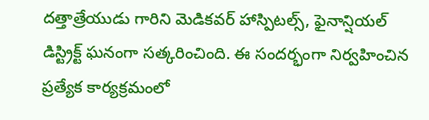దత్తాత్రేయుడు గారిని మెడికవర్ హాస్పిటల్స్, ఫైనాన్షియల్ డిస్ట్రిక్ట్ ఘనంగా సత్కరించింది. ఈ సందర్భంగా నిర్వహించిన ప్రత్యేక కార్యక్రమంలో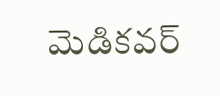మెడికవర్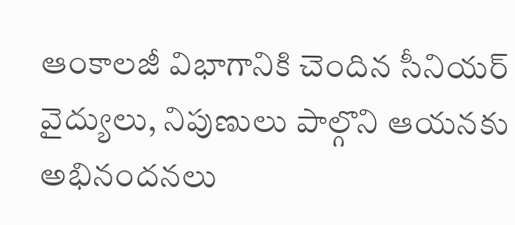ఆంకాలజీ విభాగానికి చెందిన సీనియర్ వైద్యులు, నిపుణులు పాల్గొని ఆయనకు అభినందనలు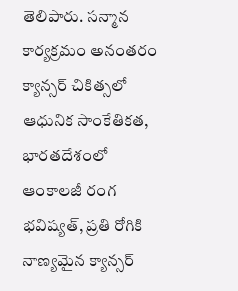తెలిపారు. సన్మాన కార్యక్రమం అనంతరం క్యాన్సర్ చికిత్సలో ఆధునిక సాంకేతికత, భారతదేశంలో ఆంకాలజీ రంగ భవిష్యత్, ప్రతి రోగికి నాణ్యమైన క్యాన్సర్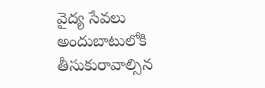వైద్య సేవలు అందుబాటులోకి తీసుకురావాల్సిన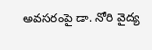అవసరంపై డా. నోరి వైద్య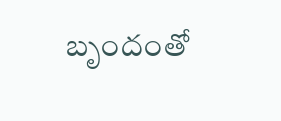బృందంతో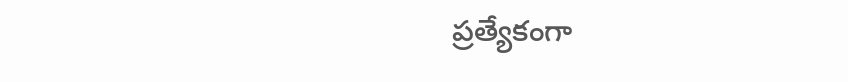ప్రత్యేకంగా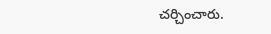చర్చించారు.